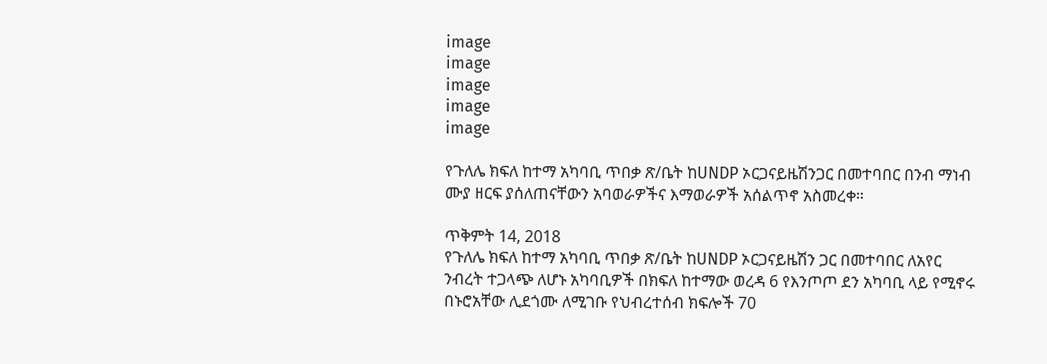image
image
image
image
image

የጉለሌ ክፍለ ከተማ አካባቢ ጥበቃ ጽ/ቤት ከUNDP ኦርጋናይዜሽንጋር በመተባበር በንብ ማነብ ሙያ ዘርፍ ያሰለጠናቸውን አባወራዎችና እማወራዎች አሰልጥኖ አስመረቀ።

ጥቅምት 14, 2018
የጉለሌ ክፍለ ከተማ አካባቢ ጥበቃ ጽ/ቤት ከUNDP ኦርጋናይዜሽን ጋር በመተባበር ለአየር ንብረት ተጋላጭ ለሆኑ አካባቢዎች በክፍለ ከተማው ወረዳ 6 የእንጦጦ ደን አካባቢ ላይ የሚኖሩ በኑሮአቸው ሊደጎሙ ለሚገቡ የህብረተሰብ ክፍሎች 70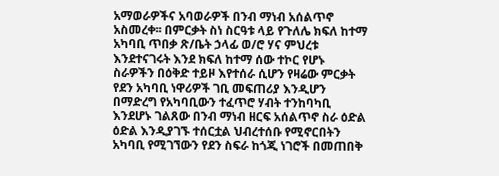አማወራዎችና አባወራዎች በንብ ማነብ አሰልጥኖ አስመረቀ፡፡ በምርቃት ስነ ስርዓቱ ላይ የጉለሌ ክፍለ ከተማ አካባቢ ጥበቃ ጽ/ቤት ኃላፊ ወ/ሮ ሃና ምህረቱ እንደተናገሩት እንደ ክፍለ ከተማ ሰው ተኮር የሆኑ ስራዎችን በዕቅድ ተይዞ እየተሰራ ሲሆን የዛሬው ምርቃት የደን አካባቢ ነዋሪዎች ገቢ መፍጠሪያ እንዲሆን በማድረግ የአካባቢውን ተፈጥሮ ሃብት ተንከባካቢ እንደሆኑ ገልጸው በንብ ማነብ ዘርፍ አሰልጥኖ ስራ ዕድል ዕድል እንዲያገኙ ተሰርቷል ህብረተሰቡ የሚኖርበትን አካባቢ የሚገኘውን የደን ስፍራ ከጎጂ ነገሮች በመጠበቅ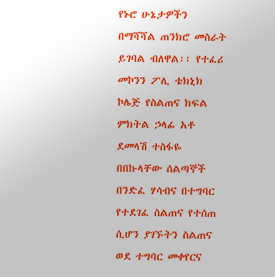የኑሮ ሁኔታዎችን በማሻሻል ጠንክሮ መስራት ይገባል ብለዋል፡፡ የተፈሪ መኮንን ፖሊ ቴክኒክ ኮሌጅ የስልጠና ክፍል ምክትል ኃላፊ አቶ ደመላሽ ተስፋዬ በበኩላቸው ሰልጣኞች በንድፈ ሃሳብና በተግባር የተደገፈ ስልጠና የተሰጠ ሲሆን ያገኙትን ስልጠና ወደ ተግባር መቀየርና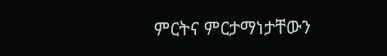ምርትና ምርታማነታቸውን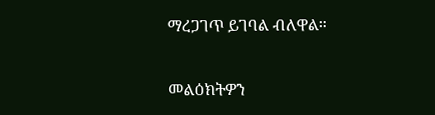ማረጋገጥ ይገባል ብለዋል።

መልዕክትዎን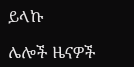ይላኩ

ሌሎች ዜናዎች